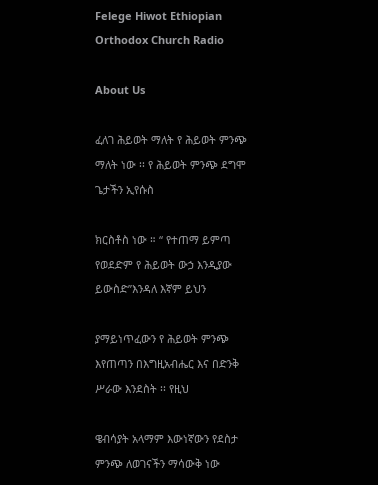Felege Hiwot Ethiopian Orthodox Church Radio

About Us

ፈለገ ሕይወት ማለት የ ሕይወት ምንጭ ማለት ነው ፡፡ የ ሕይወት ምንጭ ደግሞ ጌታችን ኢየሱስ

ክርስቶስ ነው ። ‘‘ የተጠማ ይምጣ የወደድም የ ሕይወት ውኃ እንዲያው ይውስድ’’እንዳለ እኛም ይህን

ያማይነጥፈውን የ ሕይወት ምንጭ እየጠጣን በእግዚአብሔር እና በድንቅ ሥራው እንደስት ፡፡ የዚህ

ዌብሳያት አላማም እውነኛውን የደስታ ምንጭ ለወገናችን ማሳውቅ ነው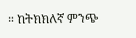። ከትክክለኛ ምንጭ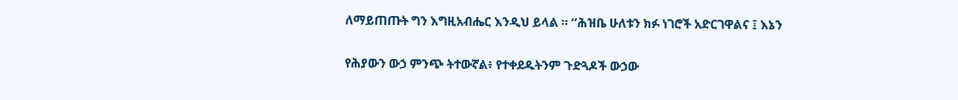ለማይጠጡት ግን እግዚአብሔር እንዲህ ይላል ። ‘‘ሕዝቤ ሁለቱን ክፉ ነገሮች አድርገዋልና ፤ እኔን

የሕያውን ውኃ ምንጭ ትተውኛል፥ የተቀደዱትንም ጉድጓዶች ውኃው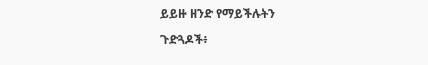ይይዙ ዘንድ የማይችሉትን

ጉድጓዶች፥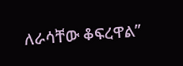ለራሳቸው ቆፍረዋል’’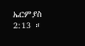ኤርምያስ 2:13 ።